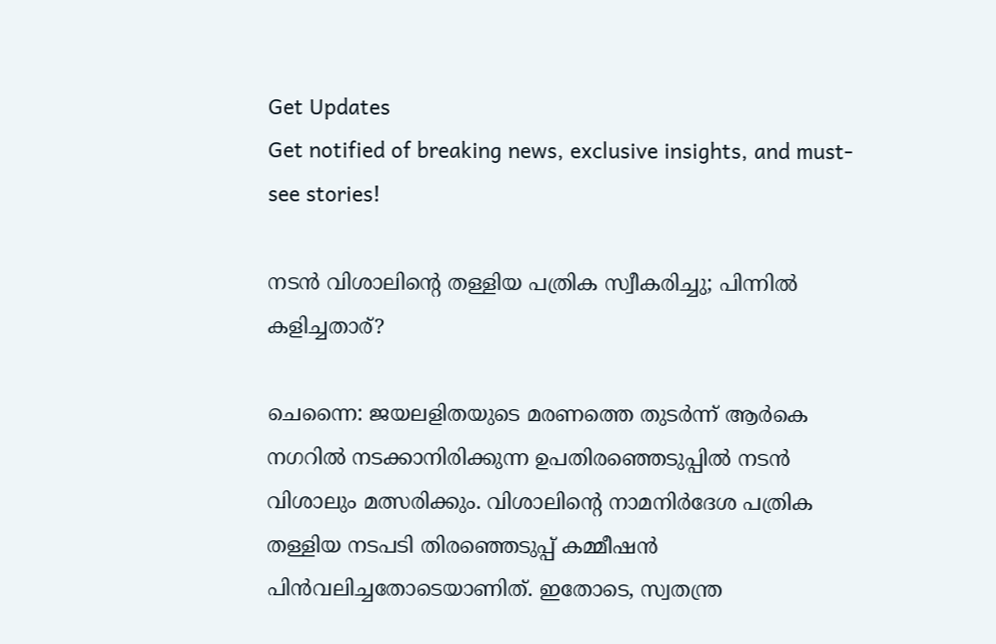Get Updates
Get notified of breaking news, exclusive insights, and must-see stories!

നടന്‍ വിശാലിന്റെ തള്ളിയ പത്രിക സ്വീകരിച്ചു; പിന്നില്‍ കളിച്ചതാര്?

ചെന്നൈ: ജയലളിതയുടെ മരണത്തെ തുടര്‍ന്ന് ആര്‍കെ നഗറില്‍ നടക്കാനിരിക്കുന്ന ഉപതിരഞ്ഞെടുപ്പില്‍ നടന്‍ വിശാലും മത്സരിക്കും. വിശാലിന്റെ നാമനിര്‍ദേശ പത്രിക തള്ളിയ നടപടി തിരഞ്ഞെടുപ്പ് കമ്മീഷന്‍ പിന്‍വലിച്ചതോടെയാണിത്. ഇതോടെ, സ്വതന്ത്ര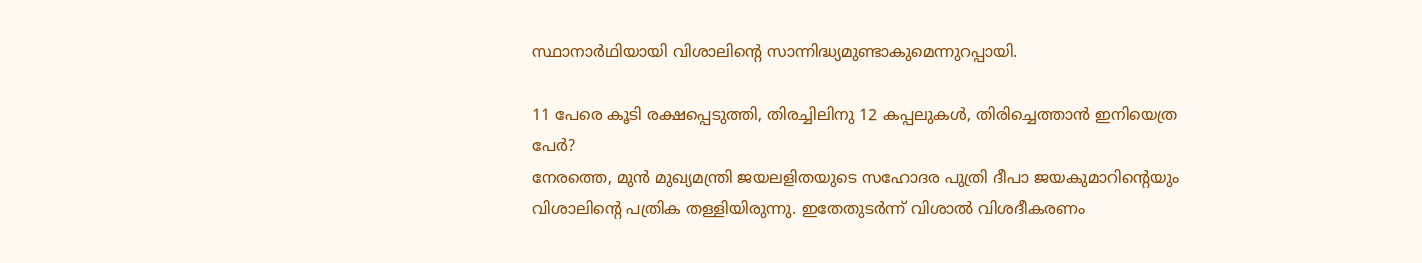സ്ഥാനാര്‍ഥിയായി വിശാലിന്റെ സാന്നിദ്ധ്യമുണ്ടാകുമെന്നുറപ്പായി.

11 പേരെ കൂടി രക്ഷപ്പെടുത്തി, തിരച്ചിലിനു 12 കപ്പലുകള്‍, തിരിച്ചെത്താന്‍ ഇനിയെത്ര പേര്‍?
നേരത്തെ, മുന്‍ മുഖ്യമന്ത്രി ജയലളിതയുടെ സഹോദര പുത്രി ദീപാ ജയകുമാറിന്റെയും വിശാലിന്റെ പത്രിക തള്ളിയിരുന്നു. ഇതേതുടര്‍ന്ന് വിശാല്‍ വിശദീകരണം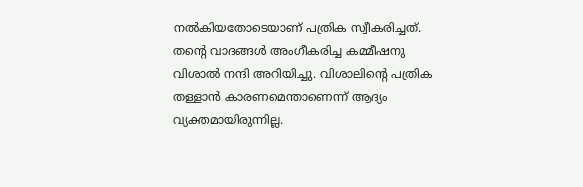നല്‍കിയതോടെയാണ് പത്രിക സ്വീകരിച്ചത്. തന്റെ വാദങ്ങള്‍ അംഗീകരിച്ച കമ്മീഷനു വിശാല്‍ നന്ദി അറിയിച്ചു. വിശാലിന്റെ പത്രിക തള്ളാന്‍ കാരണമെന്താണെന്ന് ആദ്യം വ്യക്തമായിരുന്നില്ല.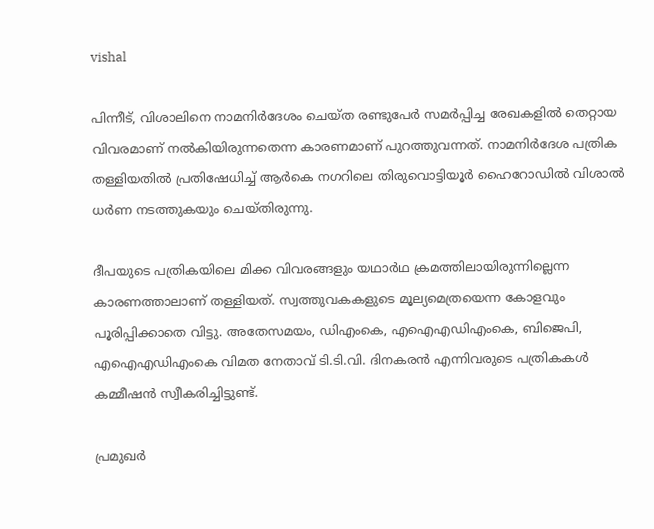vishal

പിന്നീട്, വിശാലിനെ നാമനിര്‍ദേശം ചെയ്ത രണ്ടുപേര്‍ സമര്‍പ്പിച്ച രേഖകളില്‍ തെറ്റായ വിവരമാണ് നല്‍കിയിരുന്നതെന്ന കാരണമാണ് പുറത്തുവന്നത്. നാമനിര്‍ദേശ പത്രിക തള്ളിയതില്‍ പ്രതിഷേധിച്ച് ആര്‍കെ നഗറിലെ തിരുവൊട്ടിയൂര്‍ ഹൈറോഡില്‍ വിശാല്‍ ധര്‍ണ നടത്തുകയും ചെയ്തിരുന്നു.

ദീപയുടെ പത്രികയിലെ മിക്ക വിവരങ്ങളും യഥാര്‍ഥ ക്രമത്തിലായിരുന്നില്ലെന്ന കാരണത്താലാണ് തള്ളിയത്. സ്വത്തുവകകളുടെ മൂല്യമെത്രയെന്ന കോളവും പൂരിപ്പിക്കാതെ വിട്ടു. അതേസമയം, ഡിഎംകെ, എഐഎഡിഎംകെ, ബിജെപി, എഐഎഡിഎംകെ വിമത നേതാവ് ടി.ടി.വി. ദിനകരന്‍ എന്നിവരുടെ പത്രികകള്‍ കമ്മീഷന്‍ സ്വീകരിച്ചിട്ടുണ്ട്.

പ്രമുഖര്‍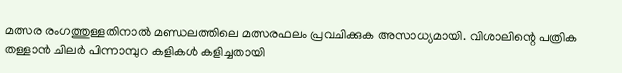മത്സര രംഗത്തുള്ളതിനാല്‍ മണ്ഡലത്തിലെ മത്സരഫലം പ്രവചിക്കുക അസാധ്യമായി. വിശാലിന്റെ പത്രിക തള്ളാന്‍ ചിലര്‍ പിന്നാമ്പുറ കളികള്‍ കളിച്ചതായി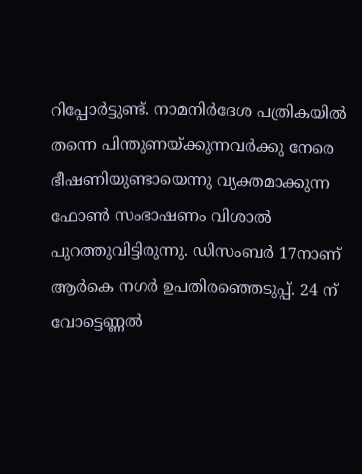റിപ്പോര്‍ട്ടുണ്ട്. നാമനിര്‍ദേശ പത്രികയില്‍ തന്നെ പിന്തുണയ്ക്കുന്നവര്‍ക്കു നേരെ ഭീഷണിയുണ്ടായെന്നു വ്യക്തമാക്കുന്ന ഫോണ്‍ സംഭാഷണം വിശാല്‍ പുറത്തുവിട്ടിരുന്നു. ഡിസംബര്‍ 17നാണ് ആര്‍കെ നഗര്‍ ഉപതിരഞ്ഞെടുപ്പ്. 24 ന് വോട്ടെണ്ണല്‍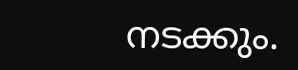നടക്കും.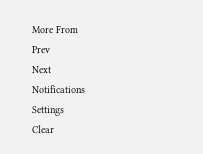More From
Prev
Next
Notifications
Settings
Clear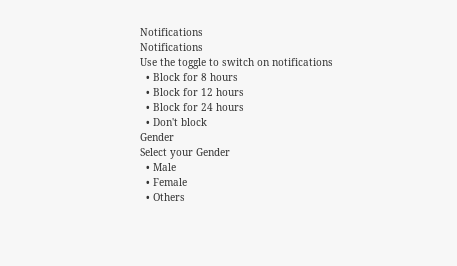Notifications
Notifications
Use the toggle to switch on notifications
  • Block for 8 hours
  • Block for 12 hours
  • Block for 24 hours
  • Don't block
Gender
Select your Gender
  • Male
  • Female
  • Others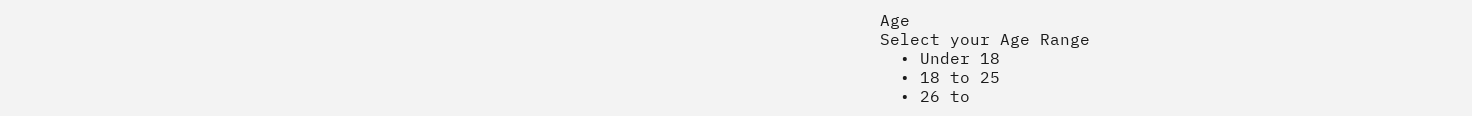Age
Select your Age Range
  • Under 18
  • 18 to 25
  • 26 to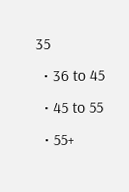35
  • 36 to 45
  • 45 to 55
  • 55+